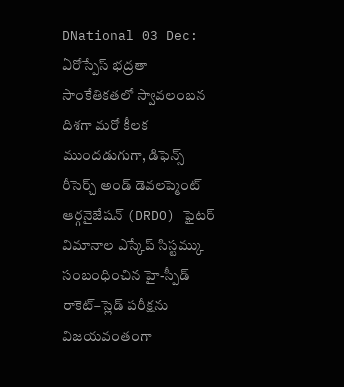DNational 03 Dec: ఏరోస్పేస్ భద్రతా సాంకేతికతలో స్వావలంబన దిశగా మరో కీలక ముందడుగుగా, డిఫెన్స్ రీసెర్చ్ అండ్ డెవలప్మెంట్ ఆర్గనైజేషన్ (DRDO) ఫైటర్ విమానాల ఎస్కేప్ సిస్టమ్కు సంబంధించిన హై-స్పీడ్ రాకెట్–స్లెడ్ పరీక్షను విజయవంతంగా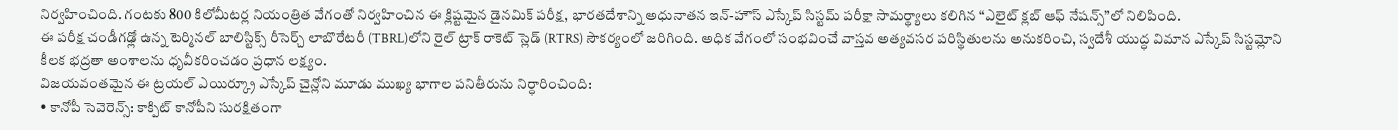నిర్వహించింది. గంటకు 800 కిలోమీటర్ల నియంత్రిత వేగంతో నిర్వహించిన ఈ క్లిష్టమైన డైనమిక్ పరీక్ష, భారతదేశాన్ని అధునాతన ఇన్-హౌస్ ఎస్కేప్ సిస్టమ్ పరీక్షా సామర్థ్యాలు కలిగిన “ఎలైట్ క్లబ్ ఆఫ్ నేషన్స్”లో నిలిపింది.
ఈ పరీక్ష చండీగఢ్లో ఉన్న టెర్మినల్ బాలిస్టిక్స్ రీసెర్చ్ లాబొరేటరీ (TBRL)లోని రైల్ ట్రాక్ రాకెట్ స్లెడ్ (RTRS) సౌకర్యంలో జరిగింది. అధిక వేగంలో సంభవించే వాస్తవ అత్యవసర పరిస్థితులను అనుకరించి, స్వదేశీ యుద్ధ విమాన ఎస్కేప్ సిస్టమ్లోని కీలక భద్రతా అంశాలను ధృవీకరించడం ప్రధాన లక్ష్యం.
విజయవంతమైన ఈ ట్రయల్ ఎయిర్క్రూ ఎస్కేప్ చైన్లోని మూడు ముఖ్య భాగాల పనితీరును నిర్ధారించింది:
• కానోపీ సెవెరెన్స్: కాక్పిట్ కానోపీని సురక్షితంగా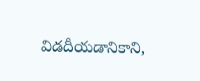విడదీయడానికాని,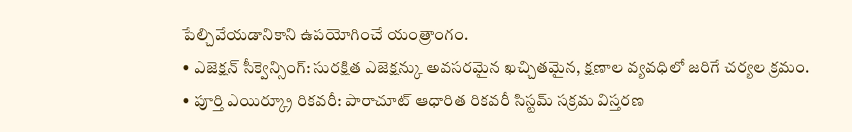పేల్చివేయడానికాని ఉపయోగించే యంత్రాంగం.
• ఎజెక్షన్ సీక్వెన్సింగ్: సురక్షిత ఎజెక్షన్కు అవసరమైన ఖచ్చితమైన, క్షణాల వ్యవధిలో జరిగే చర్యల క్రమం.
• పూర్తి ఎయిర్క్రూ రికవరీ: పారాచూట్ ఆధారిత రికవరీ సిస్టమ్ సక్రమ విస్తరణ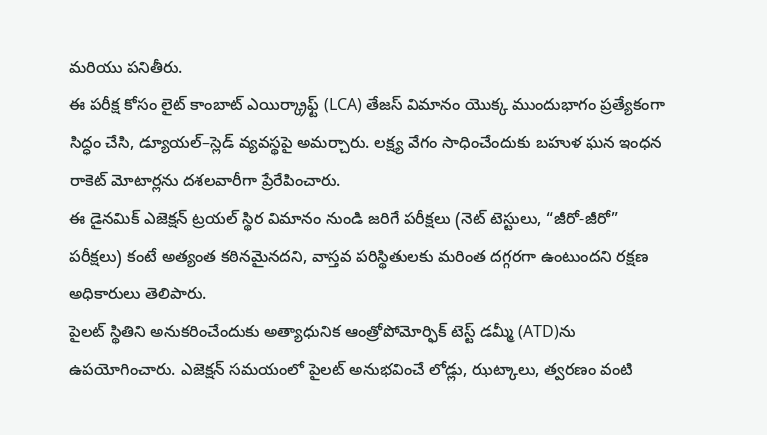మరియు పనితీరు.
ఈ పరీక్ష కోసం లైట్ కాంబాట్ ఎయిర్క్రాఫ్ట్ (LCA) తేజస్ విమానం యొక్క ముందుభాగం ప్రత్యేకంగా సిద్ధం చేసి, డ్యూయల్–స్లెడ్ వ్యవస్థపై అమర్చారు. లక్ష్య వేగం సాధించేందుకు బహుళ ఘన ఇంధన రాకెట్ మోటార్లను దశలవారీగా ప్రేరేపించారు.
ఈ డైనమిక్ ఎజెక్షన్ ట్రయల్ స్థిర విమానం నుండి జరిగే పరీక్షలు (నెట్ టెస్టులు, “జీరో-జీరో” పరీక్షలు) కంటే అత్యంత కఠినమైనదని, వాస్తవ పరిస్థితులకు మరింత దగ్గరగా ఉంటుందని రక్షణ అధికారులు తెలిపారు.
పైలట్ స్థితిని అనుకరించేందుకు అత్యాధునిక ఆంత్రోపోమోర్ఫిక్ టెస్ట్ డమ్మీ (ATD)ను ఉపయోగించారు. ఎజెక్షన్ సమయంలో పైలట్ అనుభవించే లోడ్లు, ఝట్కాలు, త్వరణం వంటి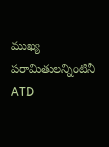ముఖ్య పరామితులన్నింటినీ ATD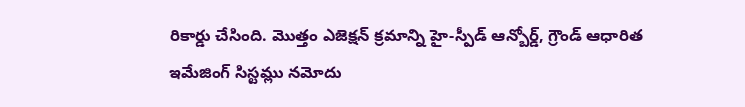రికార్డు చేసింది. మొత్తం ఎజెక్షన్ క్రమాన్ని హై-స్పీడ్ ఆన్బోర్డ్, గ్రౌండ్ ఆధారిత ఇమేజింగ్ సిస్టమ్లు నమోదు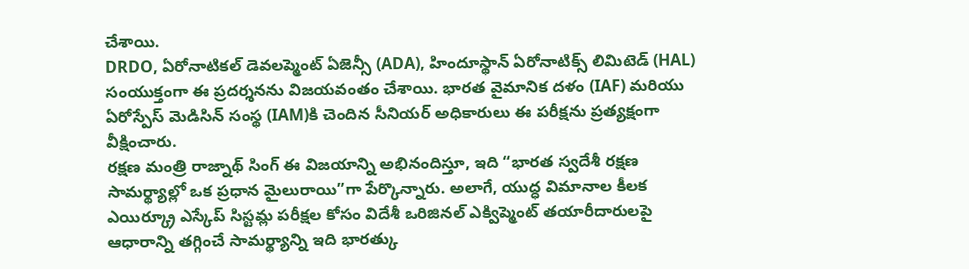చేశాయి.
DRDO, ఏరోనాటికల్ డెవలప్మెంట్ ఏజెన్సీ (ADA), హిందూస్థాన్ ఏరోనాటిక్స్ లిమిటెడ్ (HAL) సంయుక్తంగా ఈ ప్రదర్శనను విజయవంతం చేశాయి. భారత వైమానిక దళం (IAF) మరియు ఏరోస్పేస్ మెడిసిన్ సంస్థ (IAM)కి చెందిన సీనియర్ అధికారులు ఈ పరీక్షను ప్రత్యక్షంగా వీక్షించారు.
రక్షణ మంత్రి రాజ్నాథ్ సింగ్ ఈ విజయాన్ని అభినందిస్తూ, ఇది “భారత స్వదేశీ రక్షణ సామర్థ్యాల్లో ఒక ప్రధాన మైలురాయి”గా పేర్కొన్నారు. అలాగే, యుద్ధ విమానాల కీలక ఎయిర్క్రూ ఎస్కేప్ సిస్టమ్ల పరీక్షల కోసం విదేశీ ఒరిజినల్ ఎక్విప్మెంట్ తయారీదారులపై ఆధారాన్ని తగ్గించే సామర్థ్యాన్ని ఇది భారత్కు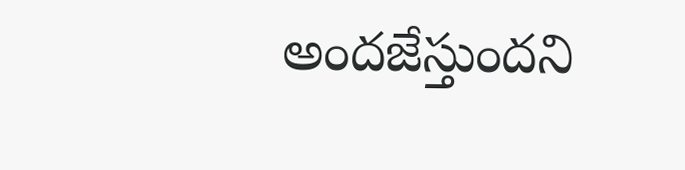అందజేస్తుందని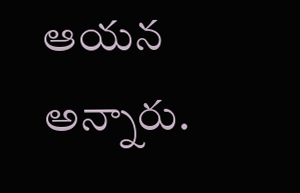ఆయన అన్నారు.